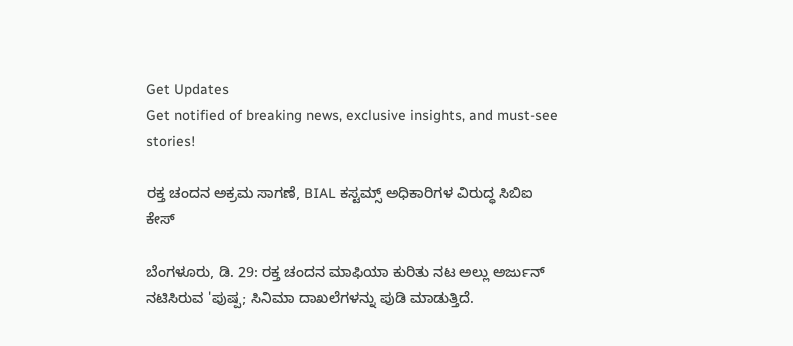Get Updates
Get notified of breaking news, exclusive insights, and must-see stories!

ರಕ್ತ ಚಂದನ ಅಕ್ರಮ ಸಾಗಣೆ, BIAL ಕಸ್ಟಮ್ಸ್‌ ಅಧಿಕಾರಿಗಳ ವಿರುದ್ಧ ಸಿಬಿಐ ಕೇಸ್

ಬೆಂಗಳೂರು, ಡಿ. 29: ರಕ್ತ ಚಂದನ ಮಾಫಿಯಾ ಕುರಿತು ನಟ ಅಲ್ಲು ಅರ್ಜುನ್ ನಟಿಸಿರುವ 'ಪುಷ್ಪ; ಸಿನಿಮಾ ದಾಖಲೆಗಳನ್ನು ಪುಡಿ ಮಾಡುತ್ತಿದೆ.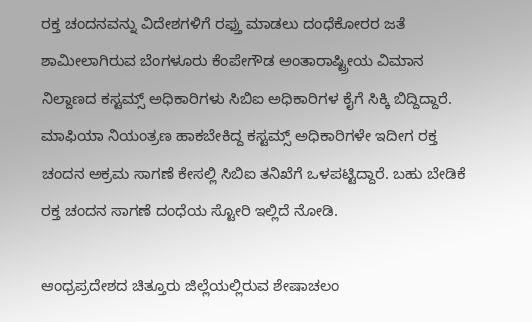ರಕ್ತ ಚಂದನವನ್ನು ವಿದೇಶಗಳಿಗೆ ರಫ್ತು ಮಾಡಲು ದಂಧೆಕೋರರ ಜತೆ ಶಾಮೀಲಾಗಿರುವ ಬೆಂಗಳೂರು ಕೆಂಪೇಗೌಡ ಅಂತಾರಾಷ್ಟ್ರೀಯ ವಿಮಾನ ನಿಲ್ದಾಣದ ಕಸ್ಟಮ್ಸ್ ಅಧಿಕಾರಿಗಳು ಸಿಬಿಐ ಅಧಿಕಾರಿಗಳ ಕೈಗೆ ಸಿಕ್ಕಿ ಬಿದ್ದಿದ್ದಾರೆ. ಮಾಫಿಯಾ ನಿಯಂತ್ರಣ ಹಾಕಬೇಕಿದ್ದ ಕಸ್ಟಮ್ಸ್ ಅಧಿಕಾರಿಗಳೇ ಇದೀಗ ರಕ್ತ ಚಂದನ ಅಕ್ರಮ ಸಾಗಣೆ ಕೇಸಲ್ಲಿ ಸಿಬಿಐ ತನಿಖೆಗೆ ಒಳಪಟ್ಟಿದ್ದಾರೆ. ಬಹು ಬೇಡಿಕೆ ರಕ್ತ ಚಂದನ ಸಾಗಣೆ ದಂಧೆಯ ಸ್ಟೋರಿ ಇಲ್ಲಿದೆ ನೋಡಿ.

ಆಂಧ್ರಪ್ರದೇಶದ ಚಿತ್ತೂರು ಜಿಲ್ಲೆಯಲ್ಲಿರುವ ಶೇಷಾಚಲಂ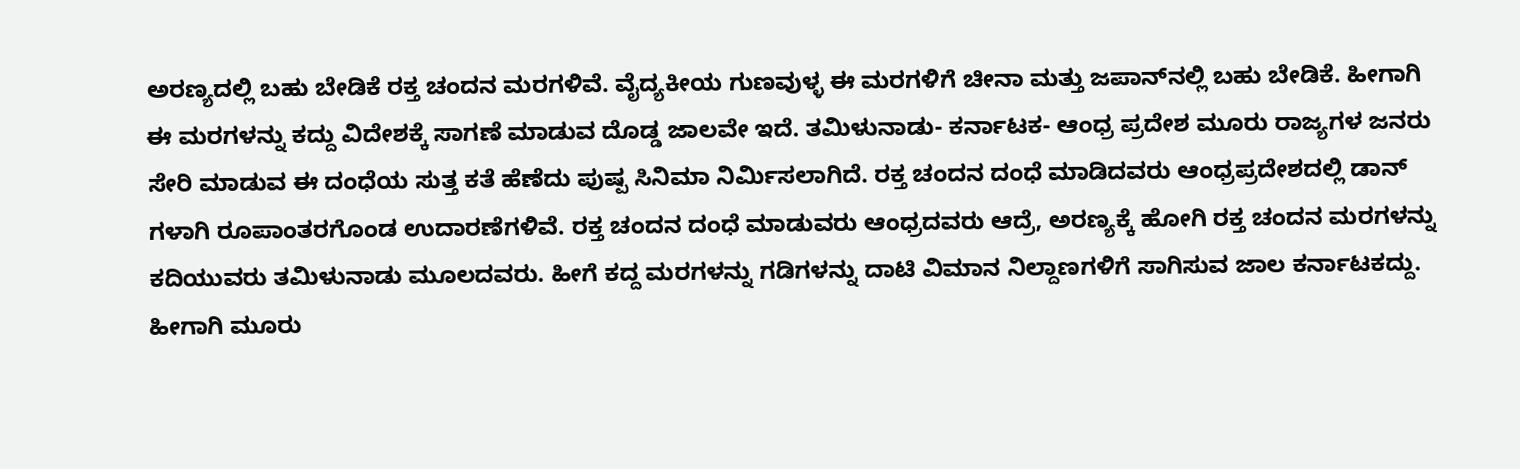ಅರಣ್ಯದಲ್ಲಿ ಬಹು ಬೇಡಿಕೆ ರಕ್ತ ಚಂದನ ಮರಗಳಿವೆ. ವೈದ್ಯಕೀಯ ಗುಣವುಳ್ಳ ಈ ಮರಗಳಿಗೆ ಚೀನಾ ಮತ್ತು ಜಪಾನ್‌ನಲ್ಲಿ ಬಹು ಬೇಡಿಕೆ. ಹೀಗಾಗಿ ಈ ಮರಗಳನ್ನು ಕದ್ದು ವಿದೇಶಕ್ಕೆ ಸಾಗಣೆ ಮಾಡುವ ದೊಡ್ಡ ಜಾಲವೇ ಇದೆ. ತಮಿಳುನಾಡು- ಕರ್ನಾಟಕ- ಆಂಧ್ರ ಪ್ರದೇಶ ಮೂರು ರಾಜ್ಯಗಳ ಜನರು ಸೇರಿ ಮಾಡುವ ಈ ದಂಧೆಯ ಸುತ್ತ ಕತೆ ಹೆಣೆದು ಪುಷ್ಪ ಸಿನಿಮಾ ನಿರ್ಮಿಸಲಾಗಿದೆ. ರಕ್ತ ಚಂದನ ದಂಧೆ ಮಾಡಿದವರು ಆಂಧ್ರಪ್ರದೇಶದಲ್ಲಿ ಡಾನ್ ಗಳಾಗಿ ರೂಪಾಂತರಗೊಂಡ ಉದಾರಣೆಗಳಿವೆ. ರಕ್ತ ಚಂದನ ದಂಧೆ ಮಾಡುವರು ಆಂಧ್ರದವರು ಆದ್ರೆ, ಅರಣ್ಯಕ್ಕೆ ಹೋಗಿ ರಕ್ತ ಚಂದನ ಮರಗಳನ್ನು ಕದಿಯುವರು ತಮಿಳುನಾಡು ಮೂಲದವರು. ಹೀಗೆ ಕದ್ದ ಮರಗಳನ್ನು ಗಡಿಗಳನ್ನು ದಾಟಿ ವಿಮಾನ ನಿಲ್ದಾಣಗಳಿಗೆ ಸಾಗಿಸುವ ಜಾಲ ಕರ್ನಾಟಕದ್ದು. ಹೀಗಾಗಿ ಮೂರು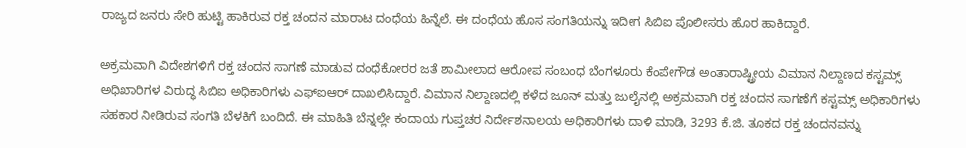ರಾಜ್ಯದ ಜನರು ಸೇರಿ ಹುಟ್ಟಿ ಹಾಕಿರುವ ರಕ್ತ ಚಂದನ ಮಾರಾಟ ದಂಧೆಯ ಹಿನ್ನೆಲೆ. ಈ ದಂಧೆಯ ಹೊಸ ಸಂಗತಿಯನ್ನು ಇದೀಗ ಸಿಬಿಐ ಪೊಲೀಸರು ಹೊರ ಹಾಕಿದ್ದಾರೆ.

ಅಕ್ರಮವಾಗಿ ವಿದೇಶಗಳಿಗೆ ರಕ್ತ ಚಂದನ ಸಾಗಣೆ ಮಾಡುವ ದಂಧೆಕೋರರ ಜತೆ ಶಾಮೀಲಾದ ಆರೋಪ ಸಂಬಂಧ ಬೆಂಗಳೂರು ಕೆಂಪೇಗೌಡ ಅಂತಾರಾಷ್ಟ್ರೀಯ ವಿಮಾನ ನಿಲ್ದಾಣದ ಕಸ್ಟಮ್ಸ್ ಅಧಿಖಾರಿಗಳ ವಿರುದ್ಧ ಸಿಬಿಐ ಅಧಿಕಾರಿಗಳು ಎಫ್ಐಆರ್ ದಾಖಲಿಸಿದ್ದಾರೆ. ವಿಮಾನ ನಿಲ್ದಾಣದಲ್ಲಿ ಕಳೆದ ಜೂನ್ ಮತ್ತು ಜುಲೈನಲ್ಲಿ ಅಕ್ರಮವಾಗಿ ರಕ್ತ ಚಂದನ ಸಾಗಣೆಗೆ ಕಸ್ಟಮ್ಸ್ ಅಧಿಕಾರಿಗಳು ಸಹಕಾರ ನೀಡಿರುವ ಸಂಗತಿ ಬೆಳಕಿಗೆ ಬಂದಿದೆ. ಈ ಮಾಹಿತಿ ಬೆನ್ನಲ್ಲೇ ಕಂದಾಯ ಗುಪ್ತಚರ ನಿರ್ದೇಶನಾಲಯ ಅಧಿಕಾರಿಗಳು ದಾಳಿ ಮಾಡಿ, 3293 ಕೆ.ಜಿ. ತೂಕದ ರಕ್ತ ಚಂದನವನ್ನು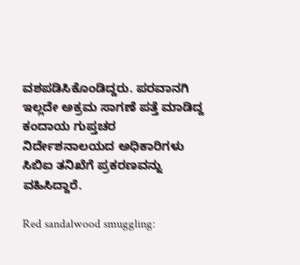ವಶಪಡಿಸಿಕೊಂಡಿದ್ದರು. ಪರವಾನಗಿ ಇಲ್ಲದೇ ಅಕ್ರಮ ಸಾಗಣೆ ಪತ್ತೆ ಮಾಡಿದ್ದ ಕಂದಾಯ ಗುಪ್ತಚರ ನಿರ್ದೇಶನಾಲಯದ ಅಧಿಕಾರಿಗಳು ಸಿಬಿಐ ತನಿಖೆಗೆ ಪ್ರಕರಣವನ್ನು ವಹಿಸಿದ್ದಾರೆ.

Red sandalwood smuggling: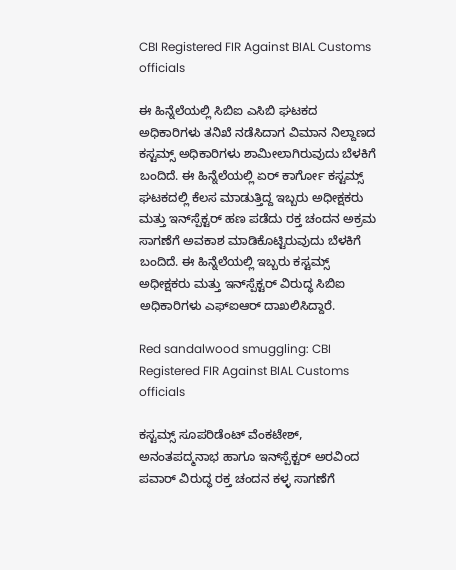CBI Registered FIR Against BIAL Customs officials

ಈ ಹಿನ್ನೆಲೆಯಲ್ಲಿ ಸಿಬಿಐ ಎಸಿಬಿ ಘಟಕದ ಅಧಿಕಾರಿಗಳು ತನಿಖೆ ನಡೆಸಿದಾಗ ವಿಮಾನ ನಿಲ್ದಾಣದ ಕಸ್ಟಮ್ಸ್ ಅಧಿಕಾರಿಗಳು ಶಾಮೀಲಾಗಿರುವುದು ಬೆಳಕಿಗೆ ಬಂದಿದೆ. ಈ ಹಿನ್ನೆಲೆಯಲ್ಲಿ ಏರ್ ಕಾರ್ಗೋ ಕಸ್ಟಮ್ಸ್ ಘಟಕದಲ್ಲಿ ಕೆಲಸ ಮಾಡುತ್ತಿದ್ದ ಇಬ್ಬರು ಅಧೀಕ್ಷಕರು ಮತ್ತು ಇನ್‌ಸ್ಪೆಕ್ಟರ್ ಹಣ ಪಡೆದು ರಕ್ತ ಚಂದನ ಅಕ್ರಮ ಸಾಗಣೆಗೆ ಅವಕಾಶ ಮಾಡಿಕೊಟ್ಟಿರುವುದು ಬೆಳಕಿಗೆ ಬಂದಿದೆ. ಈ ಹಿನ್ನೆಲೆಯಲ್ಲಿ ಇಬ್ಬರು ಕಸ್ಟಮ್ಸ್ ಅಧೀಕ್ಷಕರು ಮತ್ತು ಇನ್‌ಸ್ಪೆಕ್ಟರ್ ವಿರುದ್ಧ ಸಿಬಿಐ ಅಧಿಕಾರಿಗಳು ಎಫ್ಐಆರ್ ದಾಖಲಿಸಿದ್ದಾರೆ.

Red sandalwood smuggling: CBI Registered FIR Against BIAL Customs officials

ಕಸ್ಟಮ್ಸ್ ಸೂಪರಿಡೆಂಟ್ ವೆಂಕಟೇಶ್, ಅನಂತಪದ್ಮನಾಭ ಹಾಗೂ ಇನ್‌ಸ್ಪೆಕ್ಟರ್ ಅರವಿಂದ ಪವಾರ್ ವಿರುದ್ಧ ರಕ್ತ ಚಂದನ ಕಳ್ಳ ಸಾಗಣೆಗೆ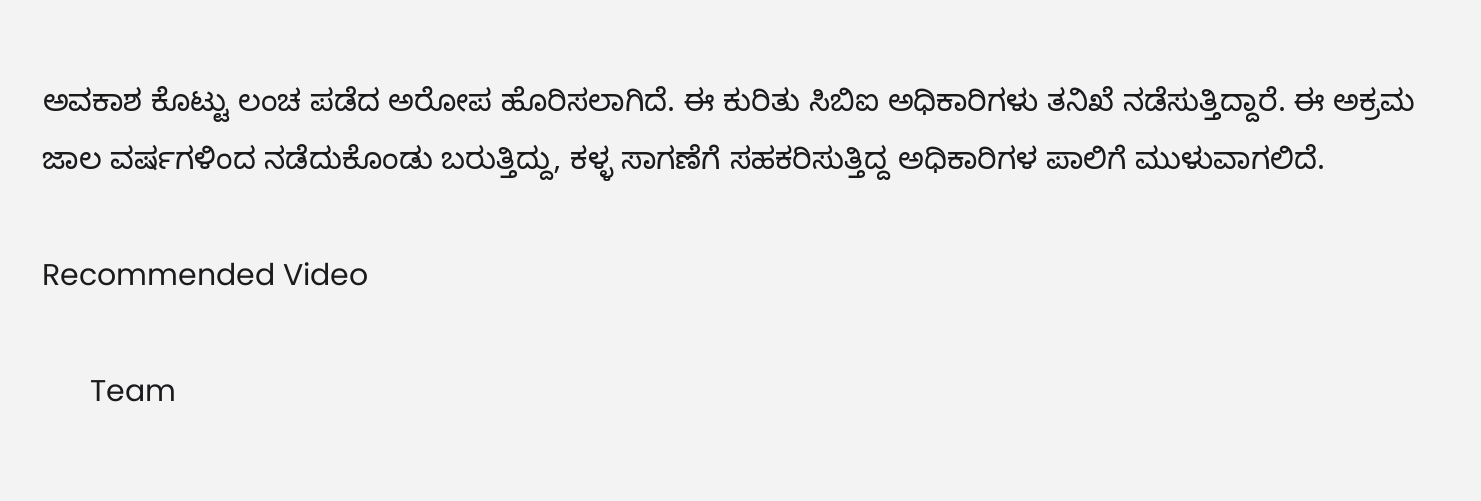ಅವಕಾಶ ಕೊಟ್ಟು ಲಂಚ ಪಡೆದ ಅರೋಪ ಹೊರಿಸಲಾಗಿದೆ. ಈ ಕುರಿತು ಸಿಬಿಐ ಅಧಿಕಾರಿಗಳು ತನಿಖೆ ನಡೆಸುತ್ತಿದ್ದಾರೆ. ಈ ಅಕ್ರಮ ಜಾಲ ವರ್ಷಗಳಿಂದ ನಡೆದುಕೊಂಡು ಬರುತ್ತಿದ್ದು, ಕಳ್ಳ ಸಾಗಣೆಗೆ ಸಹಕರಿಸುತ್ತಿದ್ದ ಅಧಿಕಾರಿಗಳ ಪಾಲಿಗೆ ಮುಳುವಾಗಲಿದೆ.

Recommended Video

      Team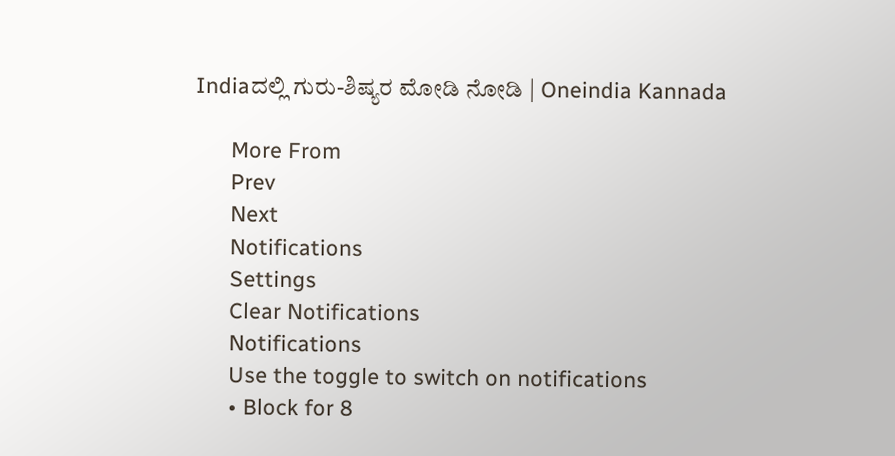Indiaದಲ್ಲಿ ಗುರು-ಶಿಷ್ಯರ ಮೋಡಿ ನೋಡಿ | Oneindia Kannada

      More From
      Prev
      Next
      Notifications
      Settings
      Clear Notifications
      Notifications
      Use the toggle to switch on notifications
      • Block for 8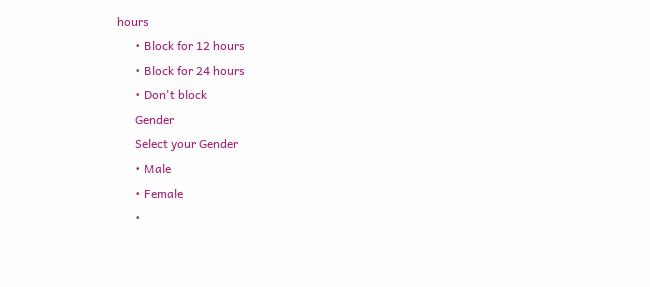hours
      • Block for 12 hours
      • Block for 24 hours
      • Don't block
      Gender
      Select your Gender
      • Male
      • Female
      •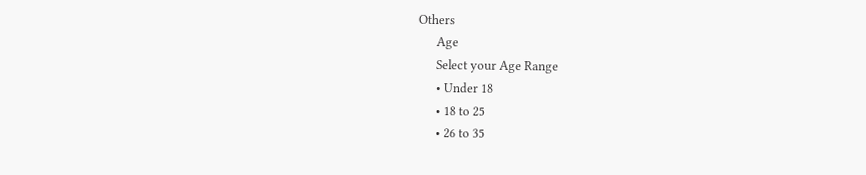Others
      Age
      Select your Age Range
      • Under 18
      • 18 to 25
      • 26 to 35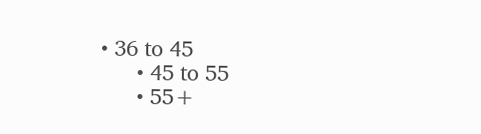• 36 to 45
      • 45 to 55
      • 55+